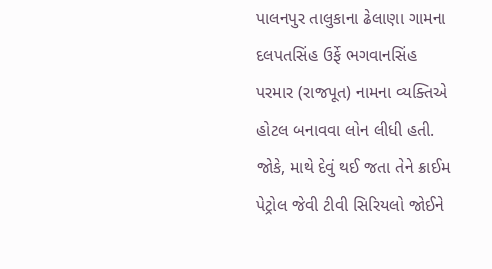પાલનપુર તાલુકાના ઢેલાણા ગામના દલપતસિંહ ઉર્ફે ભગવાનસિંહ પરમાર (રાજપૂત) નામના વ્યક્તિએ હોટલ બનાવવા લોન લીધી હતી. જોકે, માથે દેવું થઈ જતા તેને ક્રાઈમ પેટ્રોલ જેવી ટીવી સિરિયલો જોઈને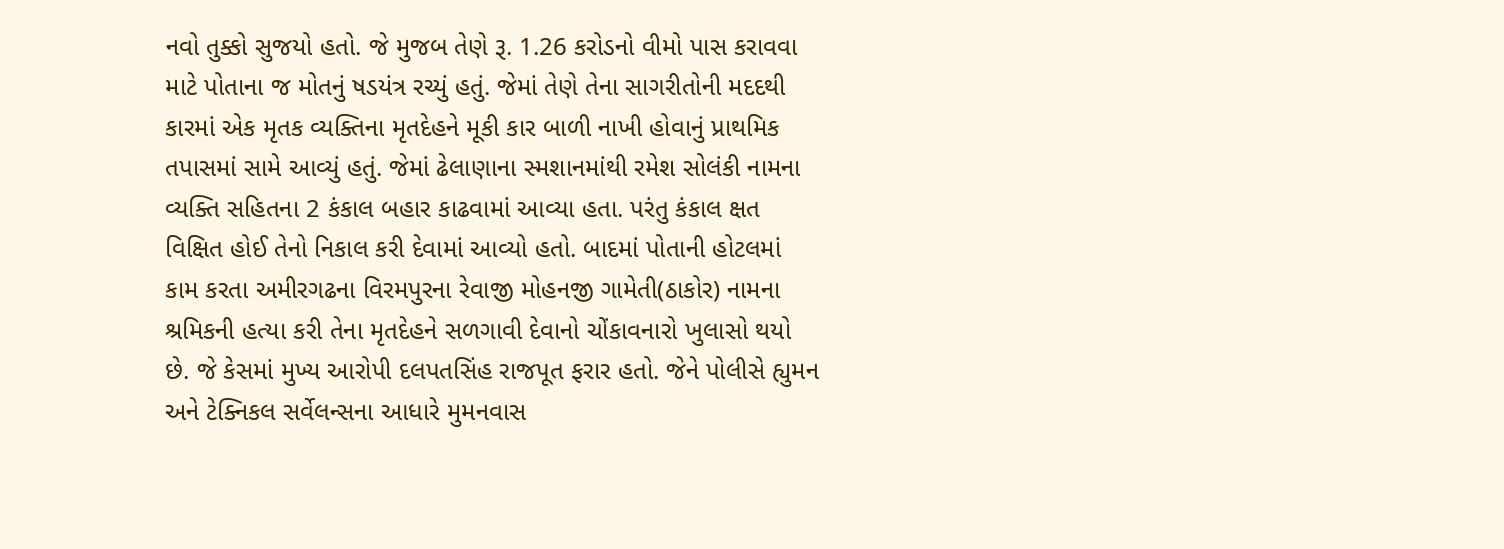નવો તુક્કો સુજયો હતો. જે મુજબ તેણે રૂ. 1.26 કરોડનો વીમો પાસ કરાવવા માટે પોતાના જ મોતનું ષડયંત્ર રચ્યું હતું. જેમાં તેણે તેના સાગરીતોની મદદથી કારમાં એક મૃતક વ્યક્તિના મૃતદેહને મૂકી કાર બાળી નાખી હોવાનું પ્રાથમિક તપાસમાં સામે આવ્યું હતું. જેમાં ઢેલાણાના સ્મશાનમાંથી રમેશ સોલંકી નામના વ્યક્તિ સહિતના 2 કંકાલ બહાર કાઢવામાં આવ્યા હતા. પરંતુ કંકાલ ક્ષત વિક્ષિત હોઈ તેનો નિકાલ કરી દેવામાં આવ્યો હતો. બાદમાં પોતાની હોટલમાં કામ કરતા અમીરગઢના વિરમપુરના રેવાજી મોહનજી ગામેતી(ઠાકોર) નામના શ્રમિકની હત્યા કરી તેના મૃતદેહને સળગાવી દેવાનો ચોંકાવનારો ખુલાસો થયો છે. જે કેસમાં મુખ્ય આરોપી દલપતસિંહ રાજપૂત ફરાર હતો. જેને પોલીસે હ્યુમન અને ટેક્નિકલ સર્વેલન્સના આધારે મુમનવાસ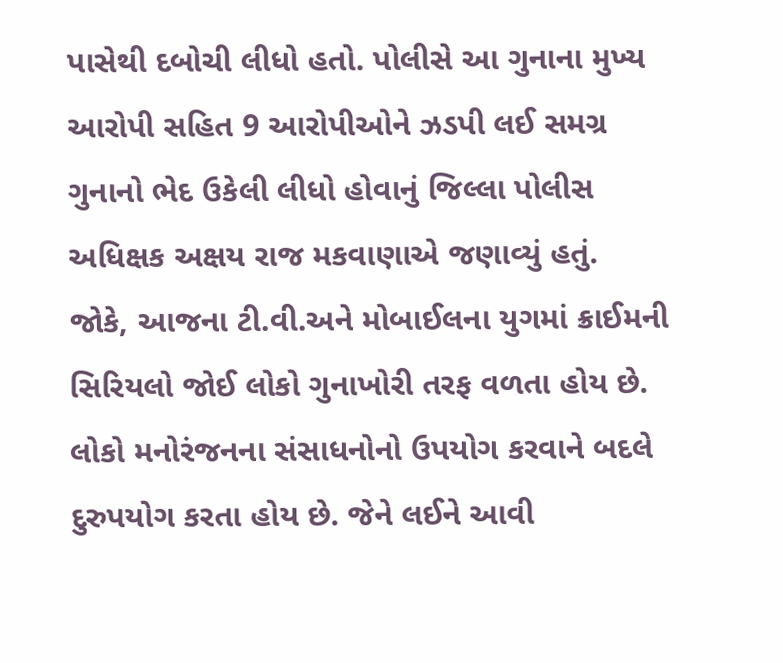પાસેથી દબોચી લીધો હતો. પોલીસે આ ગુનાના મુખ્ય આરોપી સહિત 9 આરોપીઓને ઝડપી લઈ સમગ્ર ગુનાનો ભેદ ઉકેલી લીધો હોવાનું જિલ્લા પોલીસ અધિક્ષક અક્ષય રાજ મકવાણાએ જણાવ્યું હતું.
જોકે, આજના ટી.વી.અને મોબાઈલના યુગમાં ક્રાઈમની સિરિયલો જોઈ લોકો ગુનાખોરી તરફ વળતા હોય છે. લોકો મનોરંજનના સંસાધનોનો ઉપયોગ કરવાને બદલે દુરુપયોગ કરતા હોય છે. જેને લઈને આવી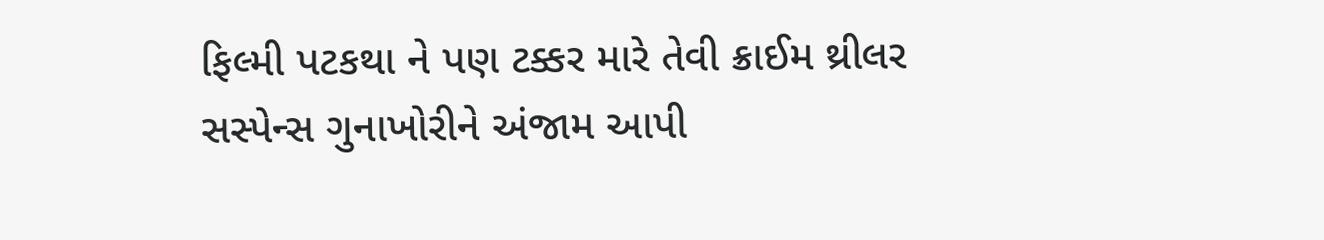ફિલ્મી પટકથા ને પણ ટક્કર મારે તેવી ક્રાઈમ થ્રીલર સસ્પેન્સ ગુનાખોરીને અંજામ આપી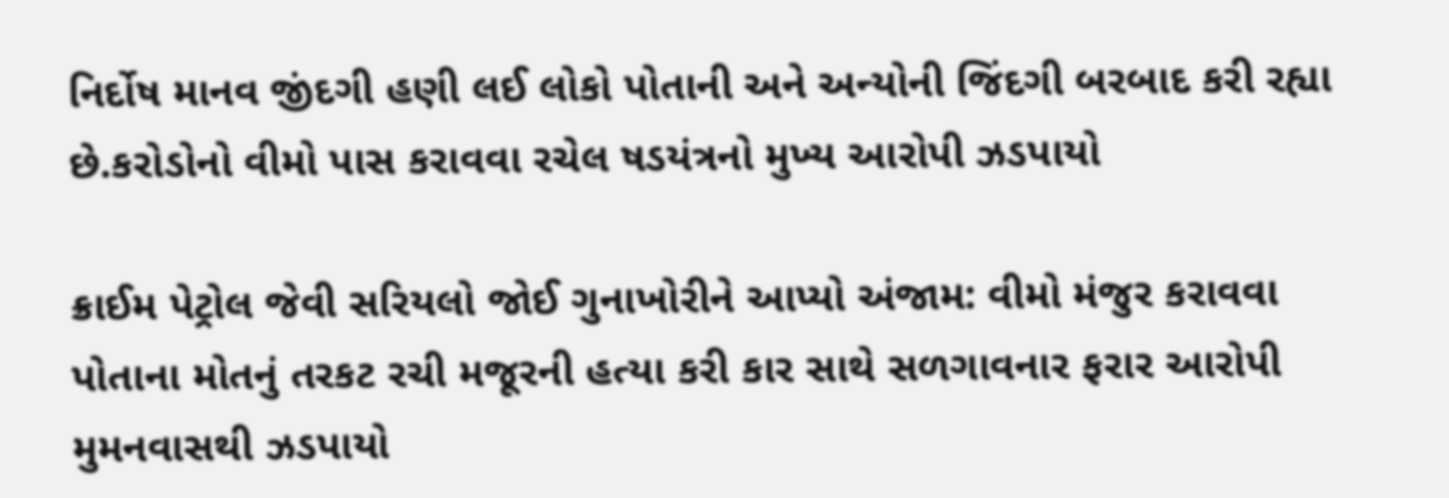નિર્દોષ માનવ જીંદગી હણી લઈ લોકો પોતાની અને અન્યોની જિંદગી બરબાદ કરી રહ્યા છે.કરોડોનો વીમો પાસ કરાવવા રચેલ ષડયંત્રનો મુખ્ય આરોપી ઝડપાયો

ક્રાઈમ પેટ્રોલ જેવી સરિયલો જોઈ ગુનાખોરીને આપ્યો અંજામ: વીમો મંજુર કરાવવા પોતાના મોતનું તરકટ રચી મજૂરની હત્યા કરી કાર સાથે સળગાવનાર ફરાર આરોપી મુમનવાસથી ઝડપાયો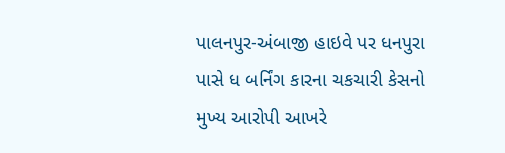પાલનપુર-અંબાજી હાઇવે પર ધનપુરા પાસે ધ બર્નિંગ કારના ચકચારી કેસનો મુખ્ય આરોપી આખરે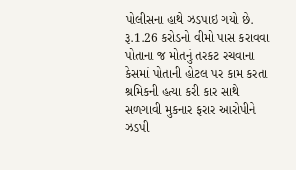પોલીસના હાથે ઝડપાઇ ગયો છે. રૂ.1.26 કરોડનો વીમો પાસ કરાવવા પોતાના જ મોતનું તરકટ રચવાના કેસમાં પોતાની હોટલ પર કામ કરતા શ્રમિકની હત્યા કરી કાર સાથે સળગાવી મુકનાર ફરાર આરોપીને ઝડપી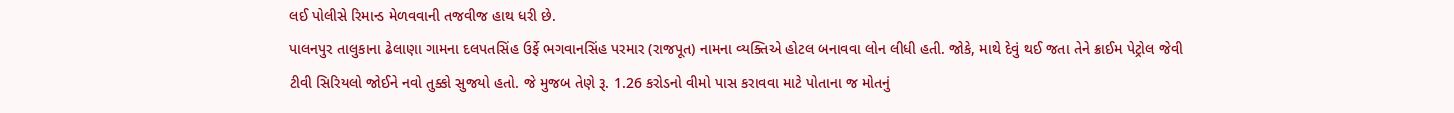લઈ પોલીસે રિમાન્ડ મેળવવાની તજવીજ હાથ ધરી છે.
પાલનપુર તાલુકાના ઢેલાણા ગામના દલપતસિંહ ઉર્ફે ભગવાનસિંહ પરમાર (રાજપૂત) નામના વ્યક્તિએ હોટલ બનાવવા લોન લીધી હતી. જોકે, માથે દેવું થઈ જતા તેને ક્રાઈમ પેટ્રોલ જેવી ટીવી સિરિયલો જોઈને નવો તુક્કો સુજયો હતો. જે મુજબ તેણે રૂ. 1.26 કરોડનો વીમો પાસ કરાવવા માટે પોતાના જ મોતનું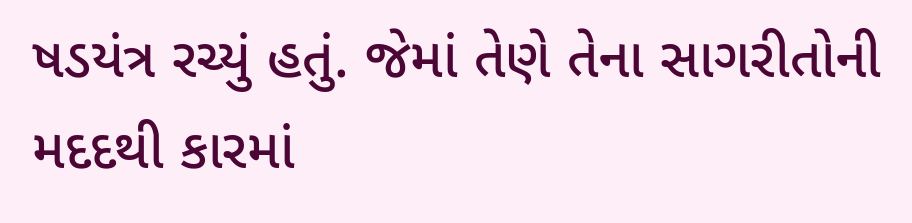ષડયંત્ર રચ્યું હતું. જેમાં તેણે તેના સાગરીતોની મદદથી કારમાં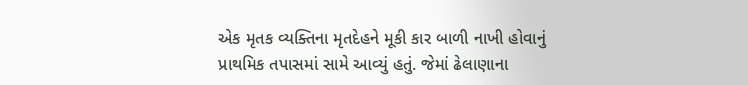એક મૃતક વ્યક્તિના મૃતદેહને મૂકી કાર બાળી નાખી હોવાનું પ્રાથમિક તપાસમાં સામે આવ્યું હતું. જેમાં ઢેલાણાના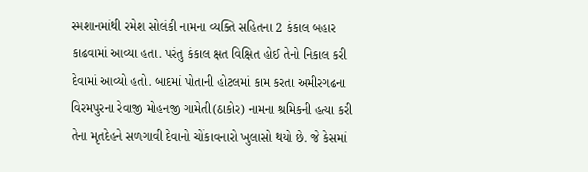સ્મશાનમાંથી રમેશ સોલંકી નામના વ્યક્તિ સહિતના 2 કંકાલ બહાર કાઢવામાં આવ્યા હતા. પરંતુ કંકાલ ક્ષત વિક્ષિત હોઈ તેનો નિકાલ કરી દેવામાં આવ્યો હતો. બાદમાં પોતાની હોટલમાં કામ કરતા અમીરગઢના વિરમપુરના રેવાજી મોહનજી ગામેતી(ઠાકોર) નામના શ્રમિકની હત્યા કરી તેના મૃતદેહને સળગાવી દેવાનો ચોંકાવનારો ખુલાસો થયો છે. જે કેસમાં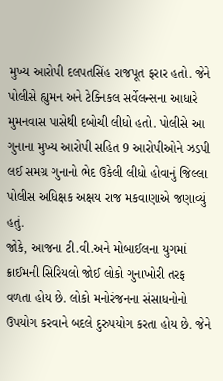મુખ્ય આરોપી દલપતસિંહ રાજપૂત ફરાર હતો. જેને પોલીસે હ્યુમન અને ટેક્નિકલ સર્વેલન્સના આધારે મુમનવાસ પાસેથી દબોચી લીધો હતો. પોલીસે આ ગુનાના મુખ્ય આરોપી સહિત 9 આરોપીઓને ઝડપી લઈ સમગ્ર ગુનાનો ભેદ ઉકેલી લીધો હોવાનું જિલ્લા પોલીસ અધિક્ષક અક્ષય રાજ મકવાણાએ જણાવ્યું હતું.
જોકે, આજના ટી.વી.અને મોબાઈલના યુગમાં ક્રાઈમની સિરિયલો જોઈ લોકો ગુનાખોરી તરફ વળતા હોય છે. લોકો મનોરંજનના સંસાધનોનો ઉપયોગ કરવાને બદલે દુરુપયોગ કરતા હોય છે. જેને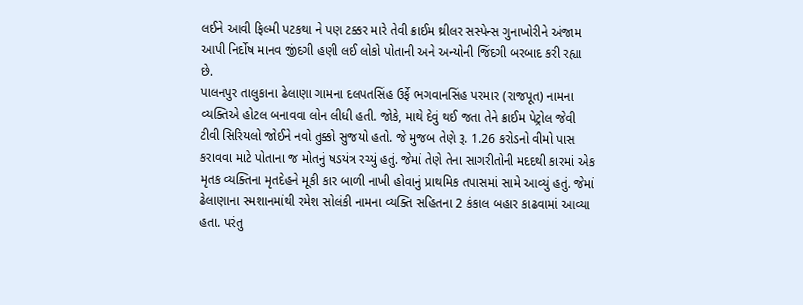લઈને આવી ફિલ્મી પટકથા ને પણ ટક્કર મારે તેવી ક્રાઈમ થ્રીલર સસ્પેન્સ ગુનાખોરીને અંજામ આપી નિર્દોષ માનવ જીંદગી હણી લઈ લોકો પોતાની અને અન્યોની જિંદગી બરબાદ કરી રહ્યા છે.
પાલનપુર તાલુકાના ઢેલાણા ગામના દલપતસિંહ ઉર્ફે ભગવાનસિંહ પરમાર (રાજપૂત) નામના વ્યક્તિએ હોટલ બનાવવા લોન લીધી હતી. જોકે, માથે દેવું થઈ જતા તેને ક્રાઈમ પેટ્રોલ જેવી ટીવી સિરિયલો જોઈને નવો તુક્કો સુજયો હતો. જે મુજબ તેણે રૂ. 1.26 કરોડનો વીમો પાસ કરાવવા માટે પોતાના જ મોતનું ષડયંત્ર રચ્યું હતું. જેમાં તેણે તેના સાગરીતોની મદદથી કારમાં એક મૃતક વ્યક્તિના મૃતદેહને મૂકી કાર બાળી નાખી હોવાનું પ્રાથમિક તપાસમાં સામે આવ્યું હતું. જેમાં ઢેલાણાના સ્મશાનમાંથી રમેશ સોલંકી નામના વ્યક્તિ સહિતના 2 કંકાલ બહાર કાઢવામાં આવ્યા હતા. પરંતુ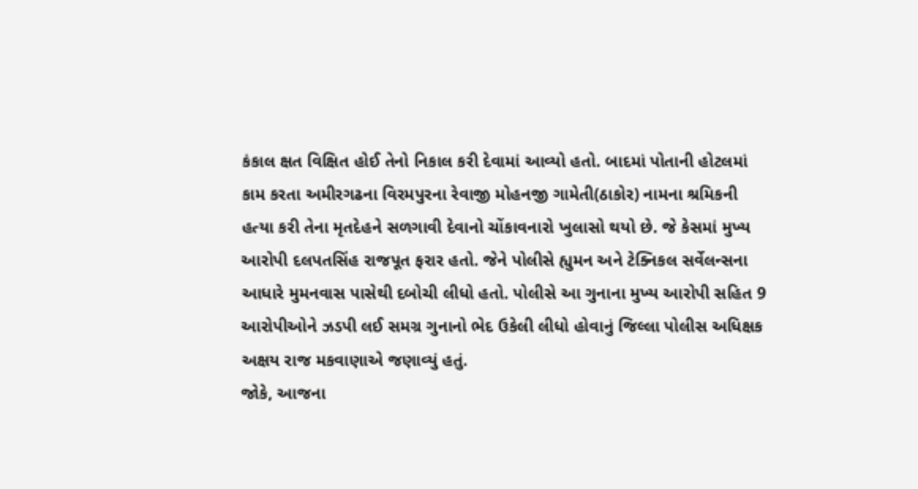કંકાલ ક્ષત વિક્ષિત હોઈ તેનો નિકાલ કરી દેવામાં આવ્યો હતો. બાદમાં પોતાની હોટલમાં કામ કરતા અમીરગઢના વિરમપુરના રેવાજી મોહનજી ગામેતી(ઠાકોર) નામના શ્રમિકની હત્યા કરી તેના મૃતદેહને સળગાવી દેવાનો ચોંકાવનારો ખુલાસો થયો છે. જે કેસમાં મુખ્ય આરોપી દલપતસિંહ રાજપૂત ફરાર હતો. જેને પોલીસે હ્યુમન અને ટેક્નિકલ સર્વેલન્સના આધારે મુમનવાસ પાસેથી દબોચી લીધો હતો. પોલીસે આ ગુનાના મુખ્ય આરોપી સહિત 9 આરોપીઓને ઝડપી લઈ સમગ્ર ગુનાનો ભેદ ઉકેલી લીધો હોવાનું જિલ્લા પોલીસ અધિક્ષક અક્ષય રાજ મકવાણાએ જણાવ્યું હતું.
જોકે, આજના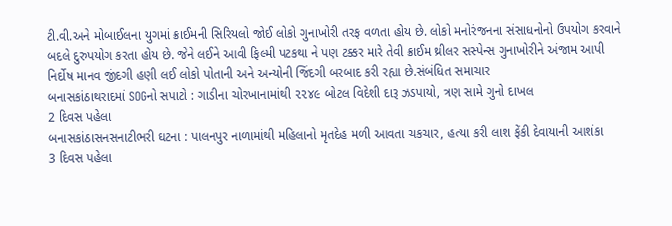ટી.વી.અને મોબાઈલના યુગમાં ક્રાઈમની સિરિયલો જોઈ લોકો ગુનાખોરી તરફ વળતા હોય છે. લોકો મનોરંજનના સંસાધનોનો ઉપયોગ કરવાને બદલે દુરુપયોગ કરતા હોય છે. જેને લઈને આવી ફિલ્મી પટકથા ને પણ ટક્કર મારે તેવી ક્રાઈમ થ્રીલર સસ્પેન્સ ગુનાખોરીને અંજામ આપી નિર્દોષ માનવ જીંદગી હણી લઈ લોકો પોતાની અને અન્યોની જિંદગી બરબાદ કરી રહ્યા છે.સંબંધિત સમાચાર
બનાસકાંઠાથરાદમાં SOGનો સપાટો : ગાડીના ચોરખાનામાંથી ૨૨૪૯ બોટલ વિદેશી દારૂ ઝડપાયો, ત્રણ સામે ગુનો દાખલ
2 દિવસ પહેલા
બનાસકાંઠાસનસનાટીભરી ઘટના : પાલનપુર નાળામાંથી મહિલાનો મૃતદેહ મળી આવતા ચકચાર, હત્યા કરી લાશ ફેંકી દેવાયાની આશંકા
3 દિવસ પહેલા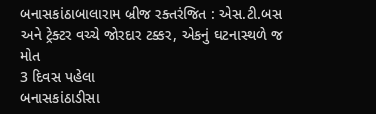બનાસકાંઠાબાલારામ બ્રીજ રક્તરંજિત : એસ.ટી.બસ અને ટ્રેક્ટર વચ્ચે જોરદાર ટક્કર, એકનું ઘટનાસ્થળે જ મોત
3 દિવસ પહેલા
બનાસકાંઠાડીસા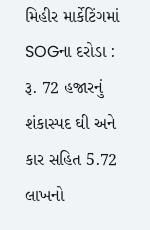મિહીર માર્કેટિંગમાં SOGના દરોડા : રૂ. 72 હજારનું શંકાસ્પદ ઘી અને કાર સહિત 5.72 લાખનો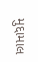મુદ્દામાલ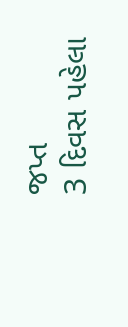જપ્ત
3 દિવસ પહેલા